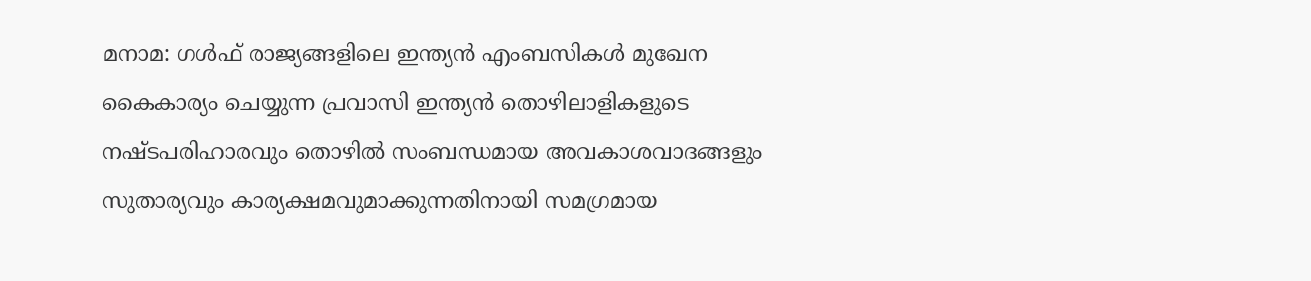മനാമ: ഗൾഫ് രാജ്യങ്ങളിലെ ഇന്ത്യൻ എംബസികൾ മുഖേന കൈകാര്യം ചെയ്യുന്ന പ്രവാസി ഇന്ത്യൻ തൊഴിലാളികളുടെ നഷ്ടപരിഹാരവും തൊഴിൽ സംബന്ധമായ അവകാശവാദങ്ങളും സുതാര്യവും കാര്യക്ഷമവുമാക്കുന്നതിനായി സമഗ്രമായ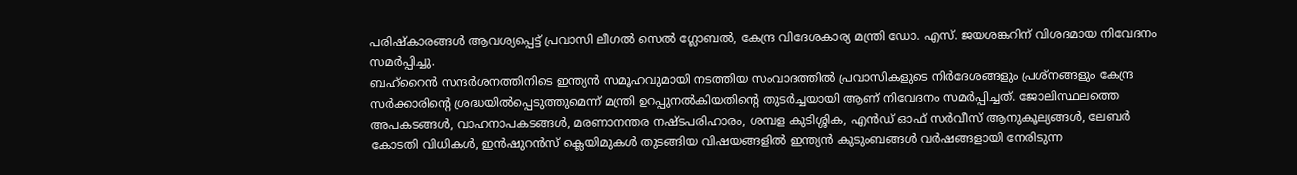പരിഷ്കാരങ്ങൾ ആവശ്യപ്പെട്ട് പ്രവാസി ലീഗൽ സെൽ ഗ്ലോബൽ, കേന്ദ്ര വിദേശകാര്യ മന്ത്രി ഡോ. എസ്. ജയശങ്കറിന് വിശദമായ നിവേദനം സമർപ്പിച്ചു.
ബഹ്റൈൻ സന്ദർശനത്തിനിടെ ഇന്ത്യൻ സമൂഹവുമായി നടത്തിയ സംവാദത്തിൽ പ്രവാസികളുടെ നിർദേശങ്ങളും പ്രശ്നങ്ങളും കേന്ദ്ര സർക്കാരിന്റെ ശ്രദ്ധയിൽപ്പെടുത്തുമെന്ന് മന്ത്രി ഉറപ്പുനൽകിയതിന്റെ തുടർച്ചയായി ആണ് നിവേദനം സമർപ്പിച്ചത്. ജോലിസ്ഥലത്തെ അപകടങ്ങൾ, വാഹനാപകടങ്ങൾ, മരണാനന്തര നഷ്ടപരിഹാരം, ശമ്പള കുടിശ്ശിക, എൻഡ് ഓഫ് സർവീസ് ആനുകൂല്യങ്ങൾ, ലേബർ കോടതി വിധികൾ, ഇൻഷുറൻസ് ക്ലെയിമുകൾ തുടങ്ങിയ വിഷയങ്ങളിൽ ഇന്ത്യൻ കുടുംബങ്ങൾ വർഷങ്ങളായി നേരിടുന്ന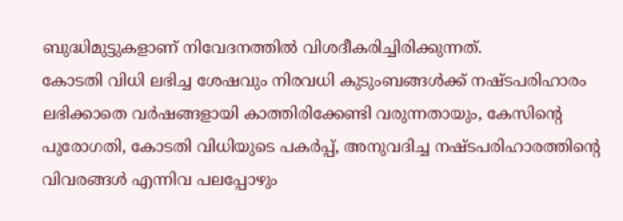ബുദ്ധിമുട്ടുകളാണ് നിവേദനത്തിൽ വിശദീകരിച്ചിരിക്കുന്നത്.
കോടതി വിധി ലഭിച്ച ശേഷവും നിരവധി കുടുംബങ്ങൾക്ക് നഷ്ടപരിഹാരം ലഭിക്കാതെ വർഷങ്ങളായി കാത്തിരിക്കേണ്ടി വരുന്നതായും, കേസിന്റെ പുരോഗതി, കോടതി വിധിയുടെ പകർപ്പ്, അനുവദിച്ച നഷ്ടപരിഹാരത്തിന്റെ വിവരങ്ങൾ എന്നിവ പലപ്പോഴും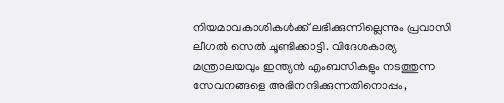നിയമാവകാശികൾക്ക് ലഭിക്കുന്നില്ലെന്നും പ്രവാസി ലീഗൽ സെൽ ചൂണ്ടിക്കാട്ടി. വിദേശകാര്യ മന്ത്രാലയവും ഇന്ത്യൻ എംബസികളും നടത്തുന്ന സേവനങ്ങളെ അഭിനന്ദിക്കുന്നതിനൊപ്പം,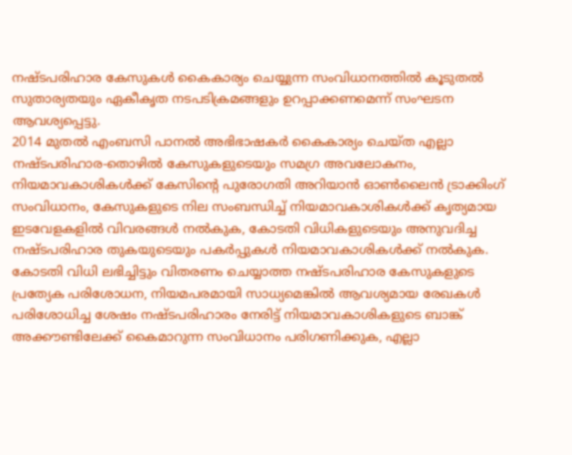നഷ്ടപരിഹാര കേസുകൾ കൈകാര്യം ചെയ്യുന്ന സംവിധാനത്തിൽ കൂടുതൽ സുതാര്യതയും ഏകീകൃത നടപടിക്രമങ്ങളും ഉറപ്പാക്കണമെന്ന് സംഘടന ആവശ്യപ്പെട്ടു.
2014 മുതൽ എംബസി പാനൽ അഭിഭാഷകർ കൈകാര്യം ചെയ്ത എല്ലാ നഷ്ടപരിഹാര-തൊഴിൽ കേസുകളുടെയും സമഗ്ര അവലോകനം, നിയമാവകാശികൾക്ക് കേസിന്റെ പുരോഗതി അറിയാൻ ഓൺലൈൻ ട്രാക്കിംഗ് സംവിധാനം, കേസുകളുടെ നില സംബന്ധിച്ച് നിയമാവകാശികൾക്ക് കൃത്യമായ ഇടവേളകളിൽ വിവരങ്ങൾ നൽകുക, കോടതി വിധികളുടെയും അനുവദിച്ച നഷ്ടപരിഹാര തുകയുടെയും പകർപ്പുകൾ നിയമാവകാശികൾക്ക് നൽകുക.
കോടതി വിധി ലഭിച്ചിട്ടും വിതരണം ചെയ്യാത്ത നഷ്ടപരിഹാര കേസുകളുടെ പ്രത്യേക പരിശോധന, നിയമപരമായി സാധ്യമെങ്കിൽ ആവശ്യമായ രേഖകൾ പരിശോധിച്ച ശേഷം നഷ്ടപരിഹാരം നേരിട്ട് നിയമാവകാശികളുടെ ബാങ്ക് അക്കൗണ്ടിലേക്ക് കൈമാറുന്ന സംവിധാനം പരിഗണിക്കുക, എല്ലാ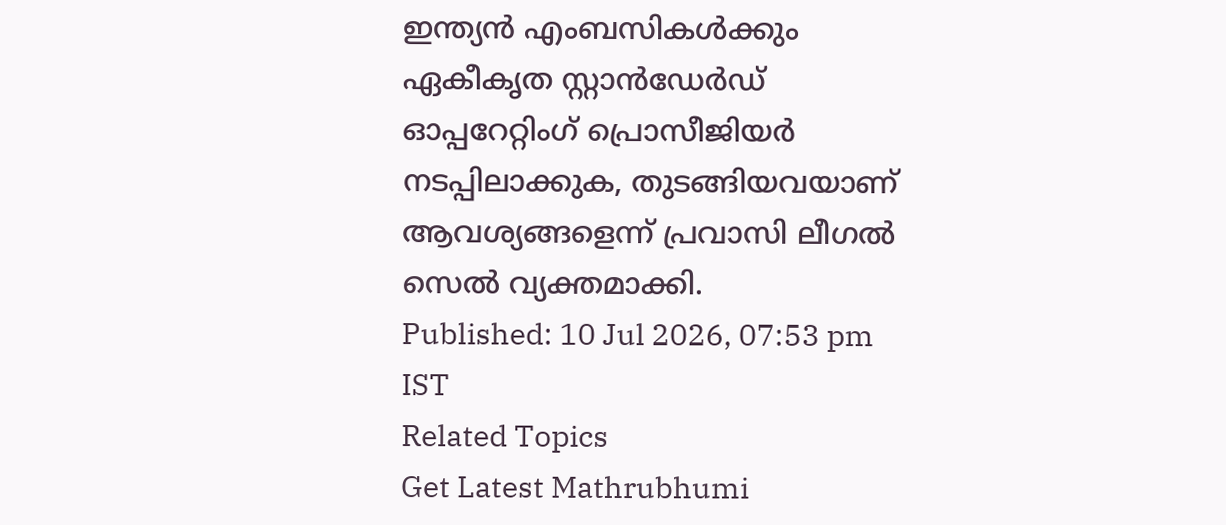ഇന്ത്യൻ എംബസികൾക്കും ഏകീകൃത സ്റ്റാൻഡേർഡ് ഓപ്പറേറ്റിംഗ് പ്രൊസീജിയർ നടപ്പിലാക്കുക, തുടങ്ങിയവയാണ് ആവശ്യങ്ങളെന്ന് പ്രവാസി ലീഗൽ സെൽ വ്യക്തമാക്കി.
Published: 10 Jul 2026, 07:53 pm IST
Related Topics
Get Latest Mathrubhumi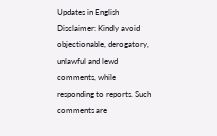Updates in English
Disclaimer: Kindly avoid objectionable, derogatory, unlawful and lewd comments, while responding to reports. Such comments are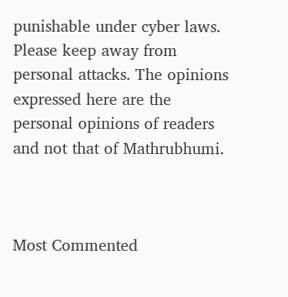punishable under cyber laws. Please keep away from personal attacks. The opinions expressed here are the personal opinions of readers and not that of Mathrubhumi.



Most Commented